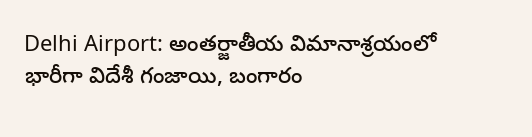Delhi Airport: అంతర్జాతీయ విమానాశ్రయంలో భారీగా విదేశీ గంజాయి, బంగారం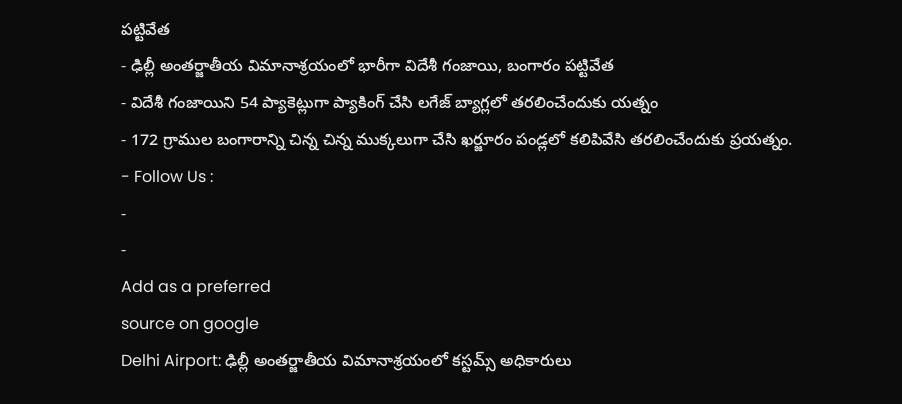పట్టివేత
- ఢిల్లీ అంతర్జాతీయ విమానాశ్రయంలో భారీగా విదేశీ గంజాయి, బంగారం పట్టివేత
- విదేశీ గంజాయిని 54 ప్యాకెట్లుగా ప్యాకింగ్ చేసి లగేజ్ బ్యాగ్లలో తరలించేందుకు యత్నం
- 172 గ్రాముల బంగారాన్ని చిన్న చిన్న ముక్కలుగా చేసి ఖర్జూరం పండ్లలో కలిపివేసి తరలించేందుకు ప్రయత్నం.
- Follow Us :
-
-
Add as a preferred
source on google
Delhi Airport: ఢిల్లీ అంతర్జాతీయ విమానాశ్రయంలో కస్టమ్స్ అధికారులు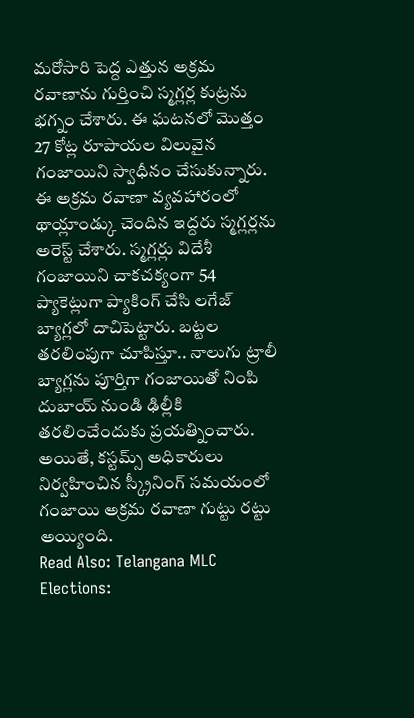మరోసారి పెద్ద ఎత్తున అక్రమ రవాణాను గుర్తించి స్మగ్లర్ల కుట్రను భగ్నం చేశారు. ఈ ఘటనలో మొత్తం 27 కోట్ల రూపాయల విలువైన గంజాయిని స్వాధీనం చేసుకున్నారు. ఈ అక్రమ రవాణా వ్యవహారంలో థాయ్లాండ్కు చెందిన ఇద్దరు స్మగ్లర్లను అరెస్ట్ చేశారు. స్మగ్లర్లు విదేశీ గంజాయిని చాకచక్యంగా 54 ప్యాకెట్లుగా ప్యాకింగ్ చేసి లగేజ్ బ్యాగ్లలో దాచిపెట్టారు. బట్టల తరలింపుగా చూపిస్తూ.. నాలుగు ట్రాలీ బ్యాగ్లను పూర్తిగా గంజాయితో నింపి దుబాయ్ నుండి ఢిల్లీకి తరలించేందుకు ప్రయత్నించారు. అయితే, కస్టమ్స్ అధికారులు నిర్వహించిన స్క్రీనింగ్ సమయంలో గంజాయి అక్రమ రవాణా గుట్టు రట్టు అయ్యింది.
Read Also: Telangana MLC Elections: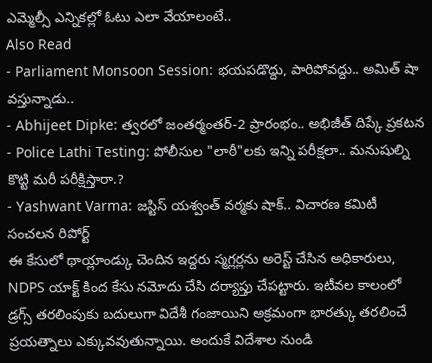ఎమ్మెల్సీ ఎన్నికల్లో ఓటు ఎలా వేయాలంటే..
Also Read
- Parliament Monsoon Session: భయపడొద్దు, పారిపోవద్దు.. అమిత్ షా వస్తున్నాడు..
- Abhijeet Dipke: త్వరలో జంతర్మంతర్-2 ప్రారంభం.. అభిజీత్ దిప్కే ప్రకటన
- Police Lathi Testing: పోలీసుల "లాఠీ"లకు ఇన్ని పరీక్షలా.. మనుషుల్ని కొట్టి మరీ పరీక్షిస్తారా.?
- Yashwant Varma: జస్టిస్ యశ్వంత్ వర్మకు షాక్.. విచారణ కమిటీ సంచలన రిపోర్ట్
ఈ కేసులో థాయ్లాండ్కు చెందిన ఇద్దరు స్మగ్లర్లను అరెస్ట్ చేసిన అధికారులు, NDPS యాక్ట్ కింద కేసు నమోదు చేసి దర్యాప్తు చేపట్టారు. ఇటీవల కాలంలో డ్రగ్స్ తరలింపుకు బదులుగా విదేశీ గంజాయిని అక్రమంగా భారత్కు తరలించే ప్రయత్నాలు ఎక్కువవుతున్నాయి. అందుకే విదేశాల నుండి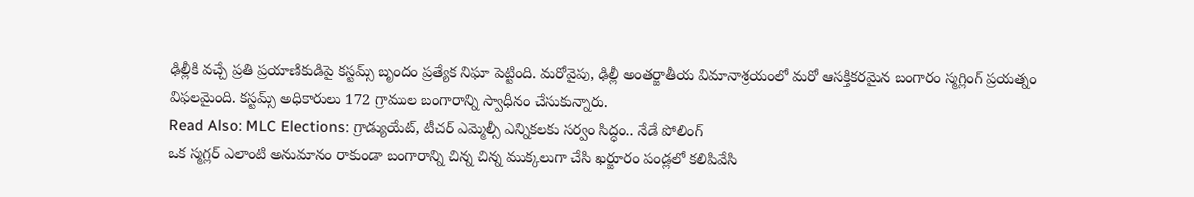ఢిల్లీకి వచ్చే ప్రతి ప్రయాణికుడిపై కస్టమ్స్ బృందం ప్రత్యేక నిఘా పెట్టింది. మరోవైపు, ఢిల్లీ అంతర్జాతీయ విమానాశ్రయంలో మరో ఆసక్తికరమైన బంగారం స్మగ్లింగ్ ప్రయత్నం విఫలమైంది. కస్టమ్స్ అధికారులు 172 గ్రాముల బంగారాన్ని స్వాధీనం చేసుకున్నారు.
Read Also: MLC Elections: గ్రాడ్యుయేట్, టీచర్ ఎమ్మెల్సీ ఎన్నికలకు సర్వం సిద్ధం.. నేడే పోలింగ్
ఒక స్మగ్లర్ ఎలాంటి అనుమానం రాకుండా బంగారాన్ని చిన్న చిన్న ముక్కలుగా చేసి ఖర్జూరం పండ్లలో కలిపివేసి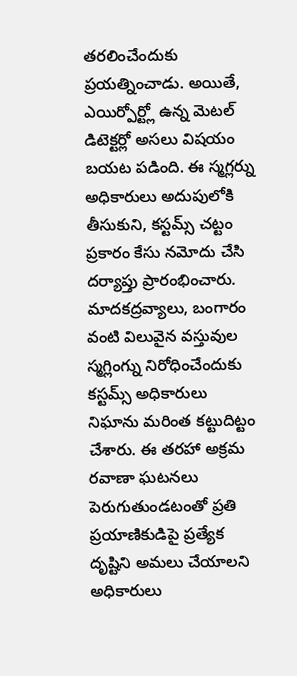తరలించేందుకు ప్రయత్నించాడు. అయితే, ఎయిర్పోర్ట్లో ఉన్న మెటల్ డిటెక్టర్లో అసలు విషయం బయట పడింది. ఈ స్మగ్లర్ను అధికారులు అదుపులోకి తీసుకుని, కస్టమ్స్ చట్టం ప్రకారం కేసు నమోదు చేసి దర్యాప్తు ప్రారంభించారు. మాదకద్రవ్యాలు, బంగారం వంటి విలువైన వస్తువుల స్మగ్లింగ్ను నిరోధించేందుకు కస్టమ్స్ అధికారులు నిఘాను మరింత కట్టుదిట్టం చేశారు. ఈ తరహా అక్రమ రవాణా ఘటనలు పెరుగుతుండటంతో ప్రతి ప్రయాణికుడిపై ప్రత్యేక దృష్టిని అమలు చేయాలని అధికారులు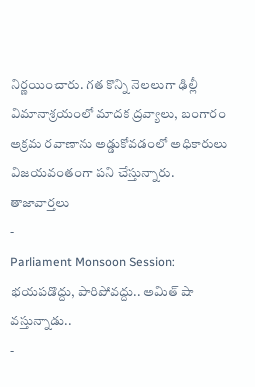నిర్ణయించారు. గత కొన్ని నెలలుగా ఢిల్లీ విమానాశ్రయంలో మాదక ద్రవ్యాలు, బంగారం అక్రమ రవాణాను అడ్డుకోవడంలో అధికారులు విజయవంతంగా పని చేస్తున్నారు.
తాజావార్తలు
-
Parliament Monsoon Session: భయపడొద్దు, పారిపోవద్దు.. అమిత్ షా వస్తున్నాడు..
-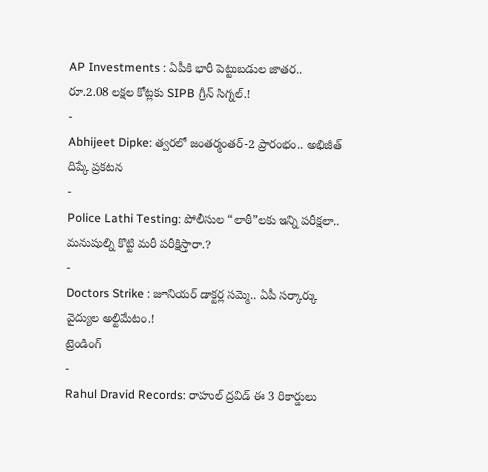AP Investments : ఏపీకి భారీ పెట్టుబడుల జాతర.. రూ.2.08 లక్షల కోట్లకు SIPB గ్రీన్ సిగ్నల్.!
-
Abhijeet Dipke: త్వరలో జంతర్మంతర్-2 ప్రారంభం.. అభిజీత్ దిప్కే ప్రకటన
-
Police Lathi Testing: పోలీసుల “లాఠీ”లకు ఇన్ని పరీక్షలా.. మనుషుల్ని కొట్టి మరీ పరీక్షిస్తారా.?
-
Doctors Strike : జూనియర్ డాక్టర్ల సమ్మె.. ఏపీ సర్కార్కు వైద్యుల అల్టిమేటం.!
ట్రెండింగ్
-
Rahul Dravid Records: రాహుల్ ద్రవిడ్ ఈ 3 రికార్డులు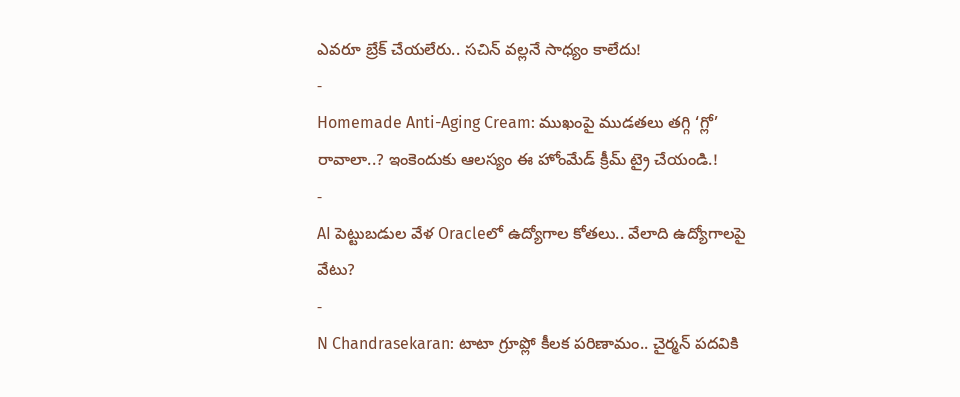ఎవరూ బ్రేక్ చేయలేరు.. సచిన్ వల్లనే సాధ్యం కాలేదు!
-
Homemade Anti-Aging Cream: ముఖంపై ముడతలు తగ్గి ‘గ్లో’ రావాలా..? ఇంకెందుకు ఆలస్యం ఈ హోంమేడ్ క్రీమ్ ట్రై చేయండి.!
-
AI పెట్టుబడుల వేళ Oracleలో ఉద్యోగాల కోతలు.. వేలాది ఉద్యోగాలపై వేటు?
-
N Chandrasekaran: టాటా గ్రూప్లో కీలక పరిణామం.. చైర్మన్ పదవికి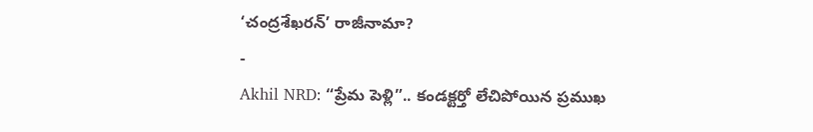‘చంద్రశేఖరన్’ రాజీనామా?
-
Akhil NRD: “ప్రేమ పెళ్లి”.. కండక్టర్తో లేచిపోయిన ప్రముఖ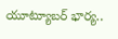యూట్యూబర్ భార్య..